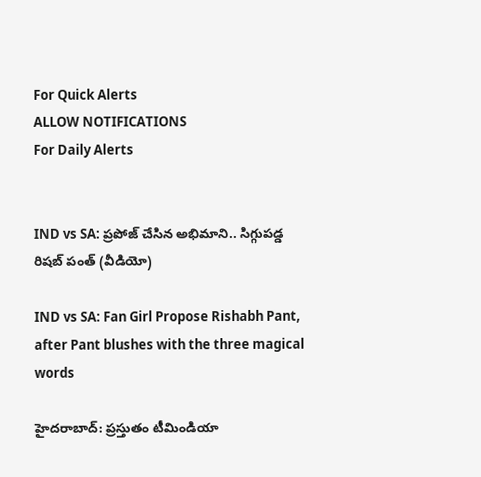For Quick Alerts
ALLOW NOTIFICATIONS
For Daily Alerts


IND vs SA: ప్రపోజ్ చేసిన అభిమాని.. సిగ్గుపడ్డ రిషబ్ పంత్ (వీడియో)

IND vs SA: Fan Girl Propose Rishabh Pant, after Pant blushes with the three magical words

హైదరాబాద్: ప్రస్తుతం టీమిండియా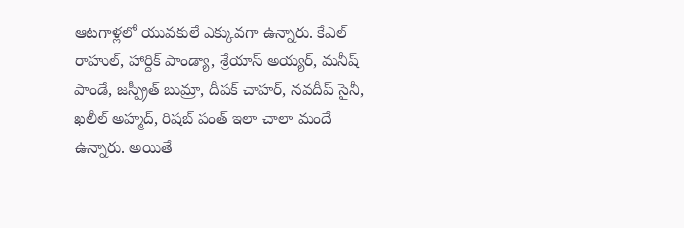ఆటగాళ్లలో యువకులే ఎక్కువగా ఉన్నారు. కేఎల్ రాహుల్, హార్దిక్ పాండ్యా, శ్రేయాస్ అయ్యర్, మనీష్ పాండే, జస్ప్రీత్ బుమ్రా, దీపక్ చాహర్, నవదీప్ సైనీ, ఖలీల్ అహ్మద్, రిషబ్ పంత్ ఇలా చాలా మందే ఉన్నారు. అయితే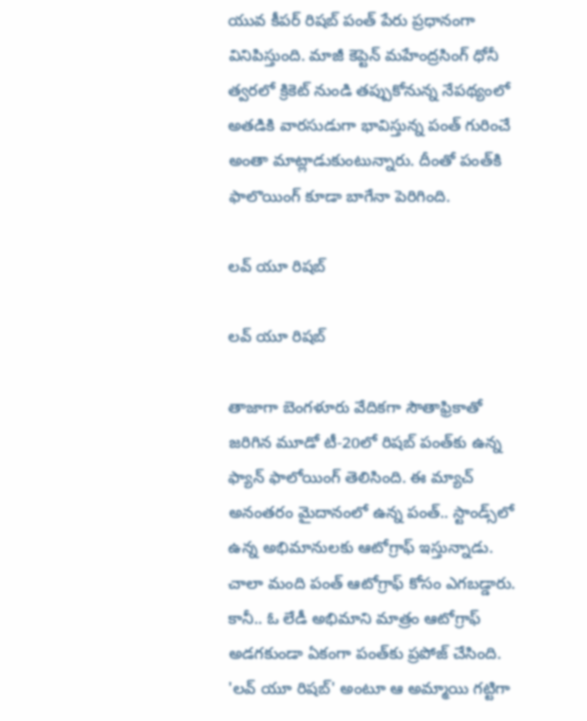యువ కీపర్ రిషబ్ పంత్ పేరు ప్రధానంగా వినిపిస్తుంది. మాజీ కెప్టెన్ మహేంద్రసింగ్ ధోనీ త్వరలో క్రికెట్ నుండి తప్పుకోనున్న నేపథ్యంలో అతడికి వారసుడుగా భావిస్తున్న పంత్ గురించే అంతా మాట్లాడుకుంటున్నారు. దీంతో పంత్‌కి ఫాలొయింగ్ కూడా బాగేనా పెరిగింది.

లవ్ యూ రిషబ్

లవ్ యూ రిషబ్

తాజాగా బెంగళూరు వేదికగా సౌతాఫ్రికాతో జరిగిన మూడో టీ-20లో రిషబ్‌ పంత్‌కు ఉన్న ఫ్యాన్ ఫాలోయింగ్ తెలిసింది. ఈ మ్యాచ్ అనంతరం మైదానంలో ఉన్న పంత్.. స్టాండ్స్‌లో ఉన్న అభిమానులకు ఆటోగ్రాఫ్ ఇస్తున్నాడు. చాలా మంది పంత్ ఆటోగ్రాఫ్ కోసం ఎగబడ్డారు. కానీ.. ఓ లేడీ అభిమాని మాత్రం ఆటోగ్రాఫ్ అడగకుండా ఏకంగా పంత్‌కు ప్రపోజ్ చేసింది. 'లవ్ యూ రిషబ్' అంటూ ఆ అమ్మాయి గట్టిగా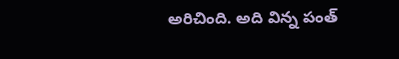అరిచింది. అది విన్న పంత్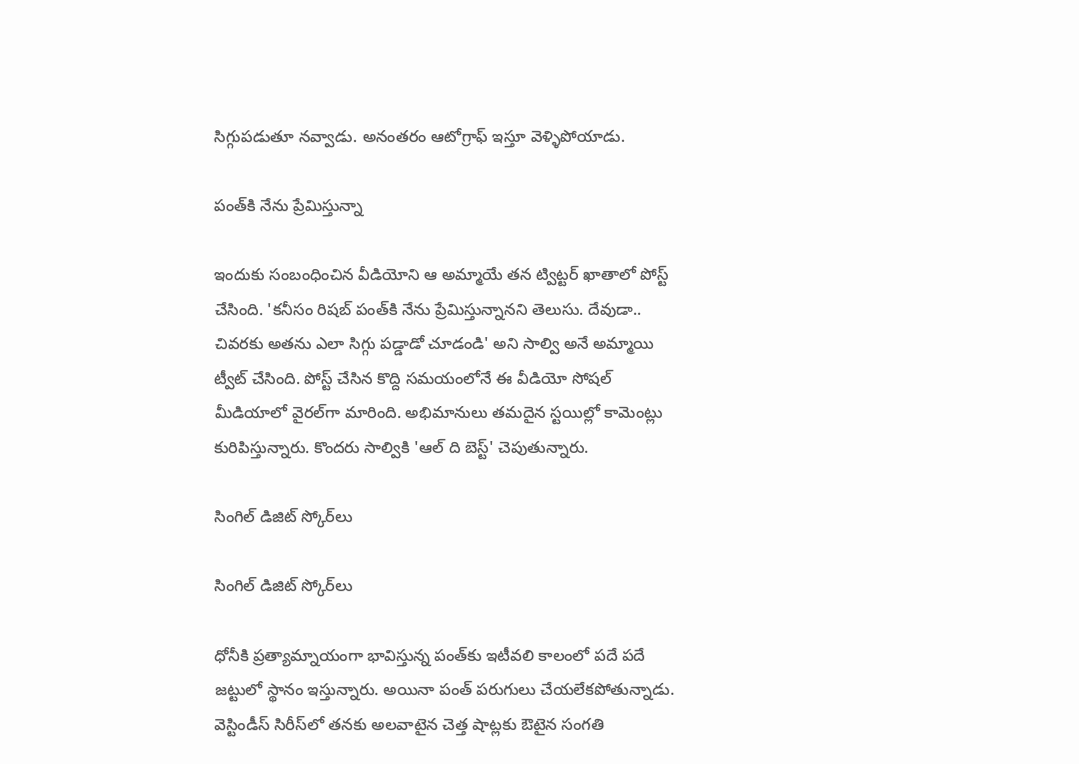సిగ్గుపడుతూ నవ్వాడు. అనంతరం ఆటోగ్రాఫ్ ఇస్తూ వెళ్ళిపోయాడు.

పంత్‌కి నేను ప్రేమిస్తున్నా

ఇందుకు సంబంధించిన వీడియోని ఆ అమ్మాయే తన ట్విట్టర్ ఖాతాలో పోస్ట్ చేసింది. 'కనీసం రిషబ్‌ పంత్‌కి నేను ప్రేమిస్తున్నానని తెలుసు. దేవుడా.. చివరకు అతను ఎలా సిగ్గు పడ్డాడో చూడండి' అని సాల్వి అనే అమ్మాయి ట్వీట్ చేసింది. పోస్ట్ చేసిన కొద్ది సమయంలోనే ఈ వీడియో సోషల్‌ మీడియాలో వైరల్‌గా మారింది. అభిమానులు తమదైన స్టయిల్లో కామెంట్లు కురిపిస్తున్నారు. కొందరు సాల్వికి 'ఆల్ ది బెస్ట్' చెపుతున్నారు.

సింగిల్ డిజిట్ స్కోర్‌లు

సింగిల్ డిజిట్ స్కోర్‌లు

ధోనీకి ప్రత్యామ్నాయంగా భావిస్తున్న పంత్‌కు ఇటీవలి కాలంలో పదే పదే జట్టులో స్థానం ఇస్తున్నారు. అయినా పంత్ పరుగులు చేయలేకపోతున్నాడు. వెస్టిండీస్‌ సిరీస్‌లో తనకు అలవాటైన చెత్త షాట్లకు ఔటైన సంగతి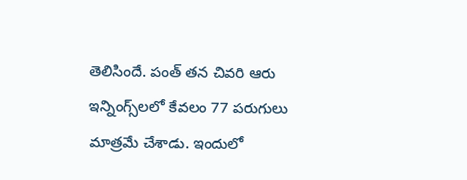తెలిసిందే. పంత్ తన చివరి ఆరు ఇన్నింగ్స్‌లలో కేవలం 77 పరుగులు మాత్రమే చేశాడు. ఇందులో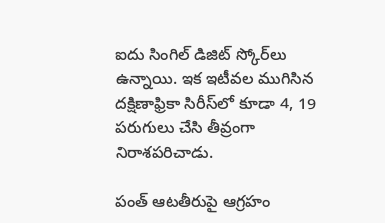ఐదు సింగిల్ డిజిట్ స్కోర్‌లు ఉన్నాయి. ఇక ఇటీవల ముగిసిన దక్షిణాఫ్రికా సిరీస్‌లో కూడా 4, 19 పరుగులు చేసి తీవ్రంగా నిరాశపరిచాడు.

పంత్‌ ఆటతీరుపై ఆగ్రహం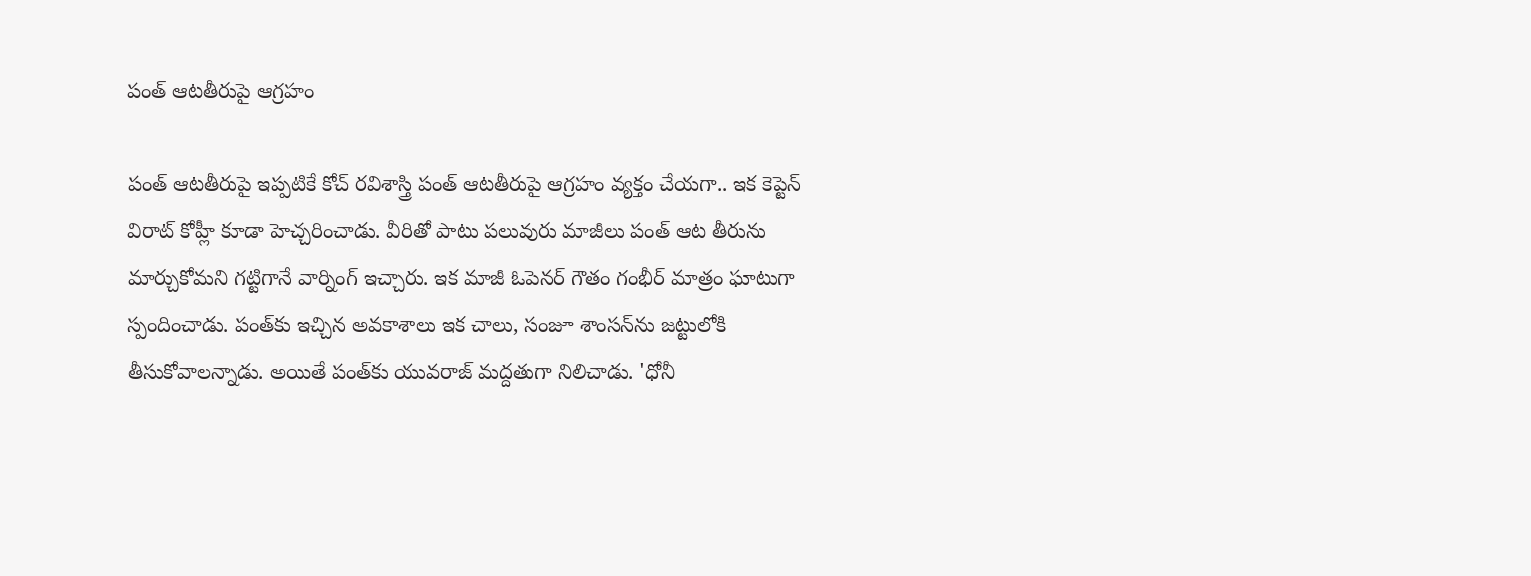పంత్‌ ఆటతీరుపై ఆగ్రహం

పంత్ ఆటతీరుపై ఇప్పటికే కోచ్‌ రవిశాస్త్రి పంత్‌ ఆటతీరుపై ఆగ్రహం వ్యక్తం చేయగా.. ఇక కెప్టెన్‌ విరాట్ కోహ్లీ కూడా హెచ్చరించాడు. వీరితో పాటు పలువురు మాజీలు పంత్‌ ఆట తీరును మార్చుకోమని గట్టిగానే వార్నింగ్ ఇచ్చారు. ఇక మాజీ ఓపెనర్‌ గౌతం గంభీర్‌ మాత్రం ఘాటుగా స్పందించాడు. పంత్‌కు ఇచ్చిన అవకాశాలు ఇక చాలు, సంజూ శాంసన్‌ను జట్టులోకి తీసుకోవాలన్నాడు. అయితే పంత్‌కు యువరాజ్‌ మద్దతుగా నిలిచాడు. 'ధోనీ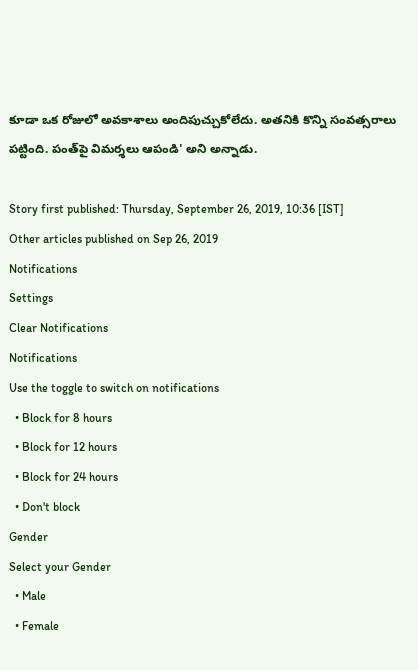కూడా ఒక రోజులో అవకాశాలు అందిపుచ్చుకోలేదు. అతనికి కొన్ని సంవత్సరాలు పట్టింది. పంత్‌పై విమర్శలు ఆపండి' అని అన్నాడు.

Story first published: Thursday, September 26, 2019, 10:36 [IST]
Other articles published on Sep 26, 2019
Notifications
Settings
Clear Notifications
Notifications
Use the toggle to switch on notifications
  • Block for 8 hours
  • Block for 12 hours
  • Block for 24 hours
  • Don't block
Gender
Select your Gender
  • Male
  • Female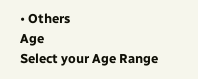• Others
Age
Select your Age Range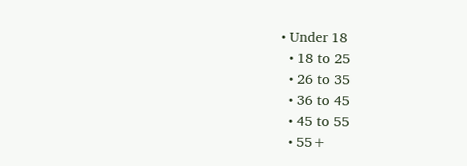• Under 18
  • 18 to 25
  • 26 to 35
  • 36 to 45
  • 45 to 55
  • 55+